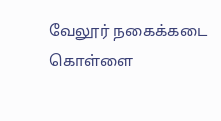வேலூர் நகைக்கடை கொள்ளை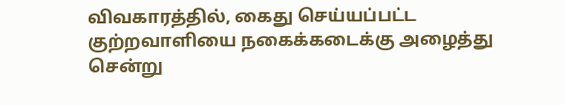விவகாரத்தில், கைது செய்யப்பட்ட குற்றவாளியை நகைக்கடைக்கு அழைத்து சென்று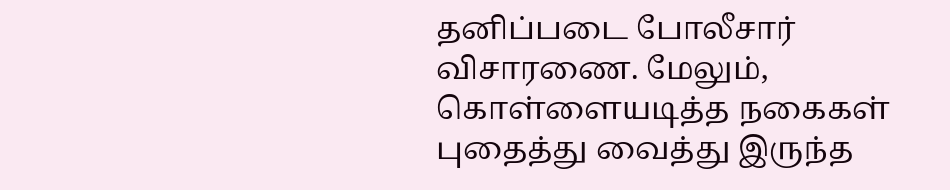தனிப்படை போலீசார் விசாரணை. மேலும், கொள்ளையடித்த நகைகள் புதைத்து வைத்து இருந்த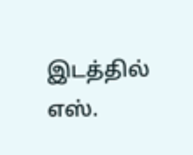இடத்தில் எஸ்.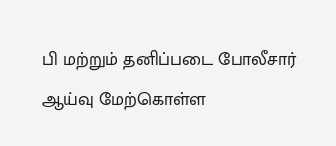பி மற்றும் தனிப்படை போலீசார் ஆய்வு மேற்கொள்ள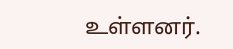உள்ளனர்.